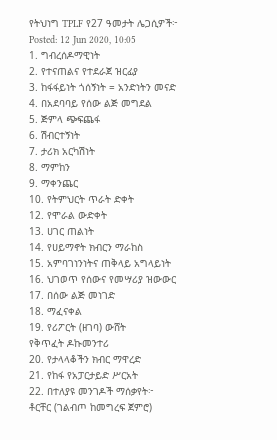የትህነግ TPLF የ27 ዓመታት ሌጋሲዎች፦
Posted: 12 Jun 2020, 10:05
1. ግብረሰዶማዊነት
2. የተናጠልና የተደራጀ ዝርፊያ
3. ከፋፋይነት ጎሰኝነት = አንድነትን መናድ
4. በአደባባይ የሰው ልጅ መግደል
5. ጅምላ ጭፍጨፋ
6. ሽብርተኝነት
7. ታሪክ አርካሽነት
8. ማምከን
9. ማቀንጨር
10. የትምህርት ጥራት ድቀት
12. የሞራል ውድቀት
13. ሀገር ጠልነት
14. የሀይማኖት ክብርን ማራከስ
15. አምባገነንነትና ጠቅላይ አግላይነት
16. ህገወጥ የሰውና የመሣሪያ ዝውውር
17. በሰው ልጅ መነገድ
18. ማፈናቀል
19. የሪፖርት (ዘገባ) ውሸት
የቅጥፈት ዶኩመንተሪ
20. የታላላቆችን ክብር ማዋረድ
21. የከፋ የአፓርታይድ ሥርአት
22. በተለያዩ መንገዶች ማሰቃየት፦
ቶርቸር (ገልብጦ ከመግረፍ ጀምሮ)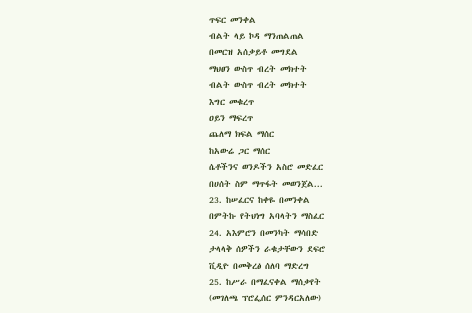ጥፍር መንቀል
ብልት ላይ ኮዳ ማንጠልጠል
በመርዝ አሰቃይቶ መግደል
ማህፀን ውስጥ ብረት መክተት
ብልት ውስጥ ብረት መክተት
እግር መቁረጥ
ዐይን ማፍረጥ
ጨለማ ክፍል ማሰር
ከአውሬ ጋር ማሰር
ሴቶችንና ወንዶችን አስሮ መድፈር
በሀሰት ስም ማጥፋት መወንጀል...
23. ከሠፈርና ከቀዬ በመንቀል
በምትኩ የትህነግ አባላትን ማስፈር
24. አእምሮን በመንካት ማሳበድ
ታላላቅ ሰዎችን ራቁታቸውን ደፍሮ
ቪዲዮ በመቅረፅ ሰለባ ማድረግ
25. ከሥራ በማፈናቀል ማሰቃየት
(መገለጫ ፕሮፌሰር ምንዳርአለው)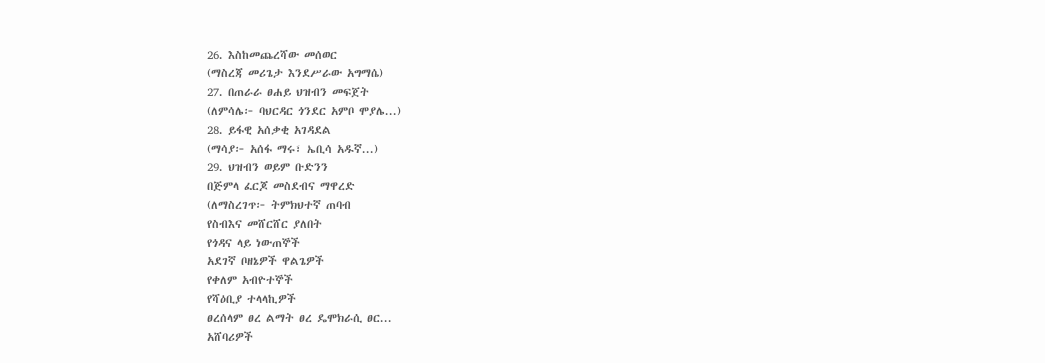26. እስከመጨረሻው መሰወር
(ማስረጃ መሪጌታ እንደሥራው አግማሴ)
27. በጠራራ ፀሐይ ህዝብን መፍጀት
(ለምሳሌ፦ ባህርዳር ጎንደር አምቦ ሞያሌ...)
28. ይፋዊ አሰቃቂ አገዳደል
(ማሳያ፦ አሰፋ ማሩ፣ ኤቢሳ አዱኛ...)
29. ህዝብን ወይም ቡድንን
በጅምላ ፈርጆ መስደብና ማዋረድ
(ለማስረገጥ፦ ትምክህተኛ ጠባብ
የስብእና መሸርሸር ያለበት
የጎዳና ላይ ነውጠኞች
አደገኛ ቦዘኔዎች ዋልጌዎች
የቀለም አብዮተኞች
የሻዕቢያ ተላላኪዎች
ፀረሰላም ፀረ ልማት ፀረ ዴሞክራሲ ፀር...
አሸባሪዎች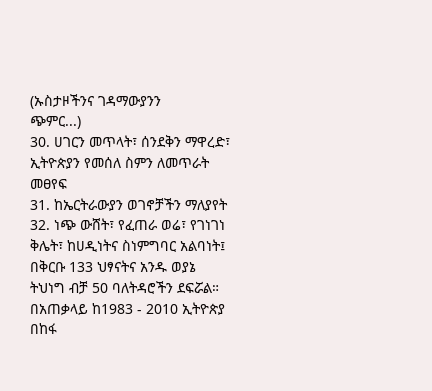(ኡስታዞችንና ገዳማውያንን
ጭምር...)
30. ሀገርን መጥላት፣ ሰንደቅን ማዋረድ፣
ኢትዮጵያን የመሰለ ስምን ለመጥራት መፀየፍ
31. ከኤርትራውያን ወገኖቻችን ማለያየት
32. ነጭ ውሸት፣ የፈጠራ ወሬ፣ የገነገነ ቅሌት፣ ከሀዲነትና ስነምግባር አልባነት፤ በቅርቡ 133 ህፃናትና አንዱ ወያኔ ትህነግ ብቻ 50 ባለትዳሮችን ደፍሯል።
በአጠቃላይ ከ1983 - 2010 ኢትዮጵያ በከፋ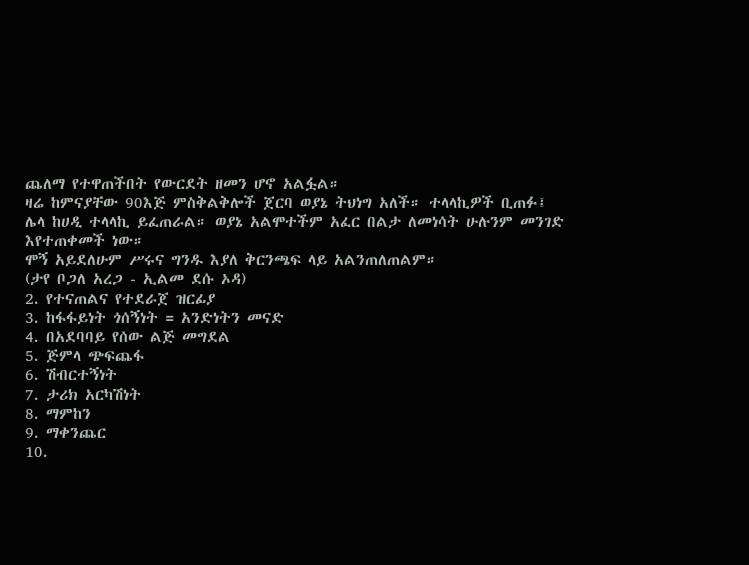ጨለማ የተዋጠችበት የውርደት ዘመን ሆኖ አልፏል።
ዛሬ ከምናያቸው 90እጅ ምስቅልቅሎች ጀርባ ወያኔ ትህነግ አለች። ተላላኪዎች ቢጠፉ፤ ሌላ ከሀዲ ተላላኪ ይፈጠራል። ወያኔ አልሞተችም አፈር በልታ ለመነሳት ሁሉንም መንገድ እየተጠቀመች ነው።
ሞኝ አይደለሁም ሥሩና ግንዱ እያለ ቅርንጫፍ ላይ አልንጠለጠልም።
(ታየ ቦጋለ አረጋ - ኢልመ ደሱ ኦዳ)
2. የተናጠልና የተደራጀ ዝርፊያ
3. ከፋፋይነት ጎሰኝነት = አንድነትን መናድ
4. በአደባባይ የሰው ልጅ መግደል
5. ጅምላ ጭፍጨፋ
6. ሽብርተኝነት
7. ታሪክ አርካሽነት
8. ማምከን
9. ማቀንጨር
10.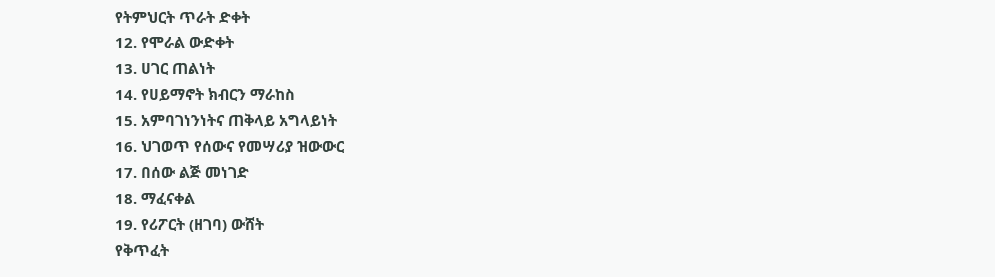የትምህርት ጥራት ድቀት
12. የሞራል ውድቀት
13. ሀገር ጠልነት
14. የሀይማኖት ክብርን ማራከስ
15. አምባገነንነትና ጠቅላይ አግላይነት
16. ህገወጥ የሰውና የመሣሪያ ዝውውር
17. በሰው ልጅ መነገድ
18. ማፈናቀል
19. የሪፖርት (ዘገባ) ውሸት
የቅጥፈት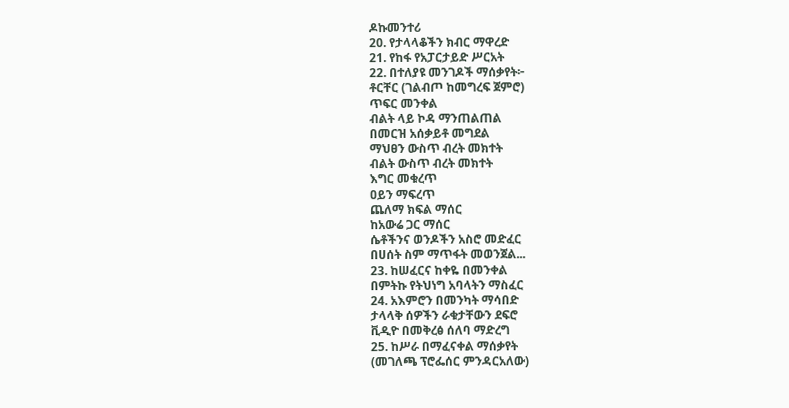ዶኩመንተሪ
20. የታላላቆችን ክብር ማዋረድ
21. የከፋ የአፓርታይድ ሥርአት
22. በተለያዩ መንገዶች ማሰቃየት፦
ቶርቸር (ገልብጦ ከመግረፍ ጀምሮ)
ጥፍር መንቀል
ብልት ላይ ኮዳ ማንጠልጠል
በመርዝ አሰቃይቶ መግደል
ማህፀን ውስጥ ብረት መክተት
ብልት ውስጥ ብረት መክተት
እግር መቁረጥ
ዐይን ማፍረጥ
ጨለማ ክፍል ማሰር
ከአውሬ ጋር ማሰር
ሴቶችንና ወንዶችን አስሮ መድፈር
በሀሰት ስም ማጥፋት መወንጀል...
23. ከሠፈርና ከቀዬ በመንቀል
በምትኩ የትህነግ አባላትን ማስፈር
24. አእምሮን በመንካት ማሳበድ
ታላላቅ ሰዎችን ራቁታቸውን ደፍሮ
ቪዲዮ በመቅረፅ ሰለባ ማድረግ
25. ከሥራ በማፈናቀል ማሰቃየት
(መገለጫ ፕሮፌሰር ምንዳርአለው)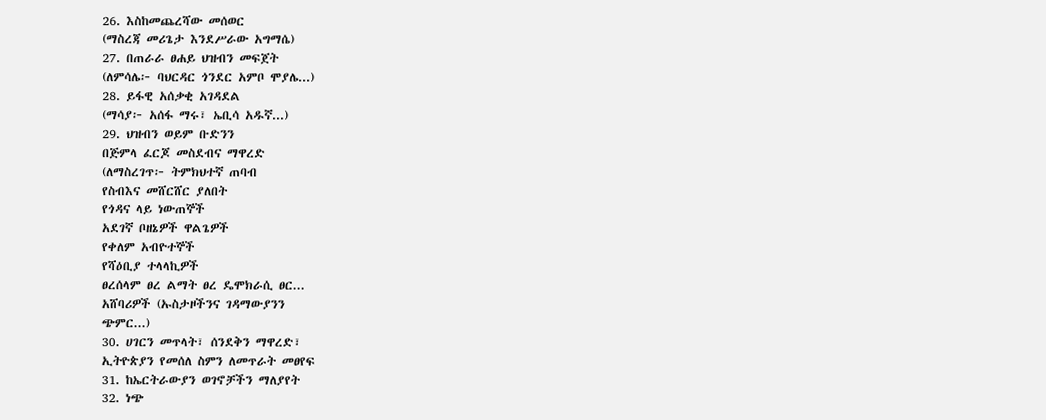26. እስከመጨረሻው መሰወር
(ማስረጃ መሪጌታ እንደሥራው አግማሴ)
27. በጠራራ ፀሐይ ህዝብን መፍጀት
(ለምሳሌ፦ ባህርዳር ጎንደር አምቦ ሞያሌ...)
28. ይፋዊ አሰቃቂ አገዳደል
(ማሳያ፦ አሰፋ ማሩ፣ ኤቢሳ አዱኛ...)
29. ህዝብን ወይም ቡድንን
በጅምላ ፈርጆ መስደብና ማዋረድ
(ለማስረገጥ፦ ትምክህተኛ ጠባብ
የስብእና መሸርሸር ያለበት
የጎዳና ላይ ነውጠኞች
አደገኛ ቦዘኔዎች ዋልጌዎች
የቀለም አብዮተኞች
የሻዕቢያ ተላላኪዎች
ፀረሰላም ፀረ ልማት ፀረ ዴሞክራሲ ፀር...
አሸባሪዎች (ኡስታዞችንና ገዳማውያንን
ጭምር...)
30. ሀገርን መጥላት፣ ሰንደቅን ማዋረድ፣
ኢትዮጵያን የመሰለ ስምን ለመጥራት መፀየፍ
31. ከኤርትራውያን ወገኖቻችን ማለያየት
32. ነጭ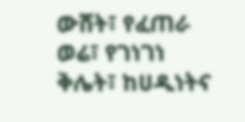ውሸት፣ የፈጠራ ወሬ፣ የገነገነ ቅሌት፣ ከሀዲነትና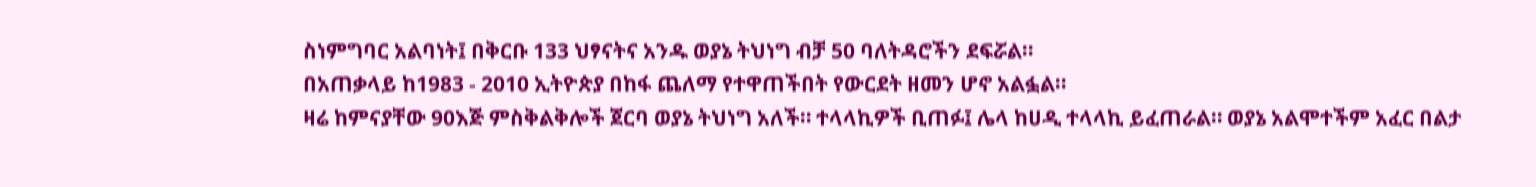ስነምግባር አልባነት፤ በቅርቡ 133 ህፃናትና አንዱ ወያኔ ትህነግ ብቻ 50 ባለትዳሮችን ደፍሯል።
በአጠቃላይ ከ1983 - 2010 ኢትዮጵያ በከፋ ጨለማ የተዋጠችበት የውርደት ዘመን ሆኖ አልፏል።
ዛሬ ከምናያቸው 90እጅ ምስቅልቅሎች ጀርባ ወያኔ ትህነግ አለች። ተላላኪዎች ቢጠፉ፤ ሌላ ከሀዲ ተላላኪ ይፈጠራል። ወያኔ አልሞተችም አፈር በልታ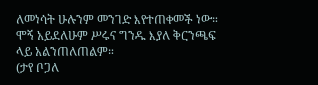ለመነሳት ሁሉንም መንገድ እየተጠቀመች ነው።
ሞኝ አይደለሁም ሥሩና ግንዱ እያለ ቅርንጫፍ ላይ አልንጠለጠልም።
(ታየ ቦጋለ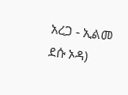አረጋ - ኢልመ ደሱ ኦዳ)